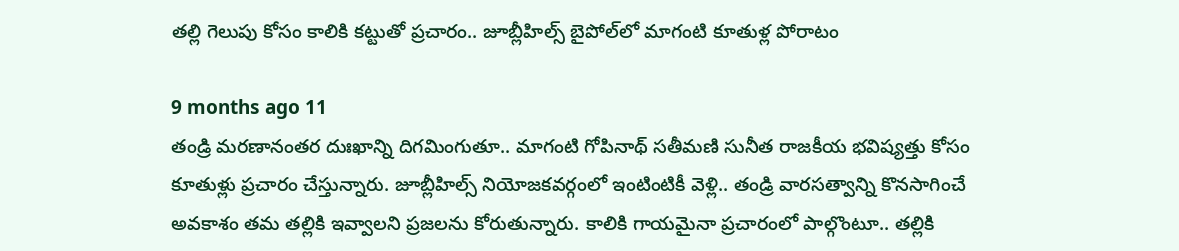తల్లి గెలుపు కోసం కాలికి కట్టుతో ప్రచారం.. జూబ్లీహిల్స్‌ బైపోల్‌లో మాగంటి కూతుళ్ల పోరాటం

9 months ago 11
తండ్రి మరణానంతర దుఃఖాన్ని దిగమింగుతూ.. మాగంటి గోపినాథ్ సతీమణి సునీత రాజకీయ భవిష్యత్తు కోసం కూతుళ్లు ప్రచారం చేస్తున్నారు. జూబ్లీహిల్స్ నియోజకవర్గంలో ఇంటింటికీ వెళ్లి.. తండ్రి వారసత్వాన్ని కొనసాగించే అవకాశం తమ తల్లికి ఇవ్వాలని ప్రజలను కోరుతున్నారు. కాలికి గాయమైనా ప్రచారంలో పాల్గొంటూ.. తల్లికి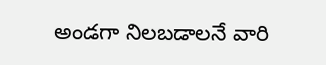అండగా నిలబడాలనే వారి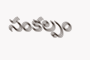సంకల్పం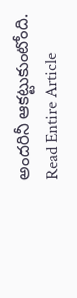అందరినీ ఆకట్టుకుంటోంది.
Read Entire Article